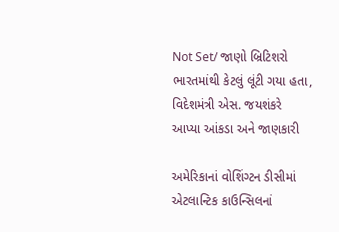Not Set/ જાણો બ્રિટિશરો ભારતમાંથી કેટલું લૂંટી ગયા હતા, વિદેશમંત્રી એસ. જયશંકરે આપ્યા આંકડા અને જાણકારી

અમેરિકાનાં વોશિંગ્ટન ડીસીમાં એટલાન્ટિક કાઉન્સિલનાં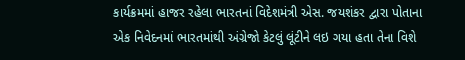કાર્યક્રમમાં હાજર રહેલા ભારતનાં વિદેશમંત્રી એસ. જયશંકર દ્વારા પોતાના એક નિવેદનમાં ભારતમાંથી અંગ્રેજો કેટલું લૂંટીને લઇ ગયા હતા તેના વિશે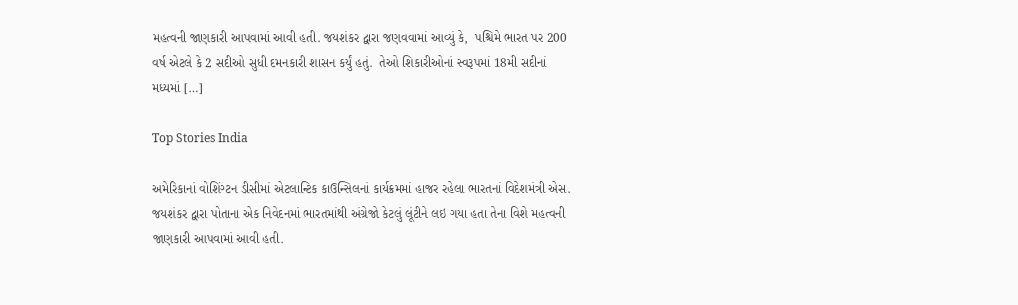મહત્વની જાણકારી આપવામાં આવી હતી. જયશંકર દ્વારા જણવવામાં આવ્યું કે,  પશ્ચિમે ભારત પર 200 વર્ષ એટલે કે 2 સદીઓ સુધી દમનકારી શાસન કર્યું હતું.  તેઓ શિકારીઓનાં સ્વરૂપમાં 18મી સદીનાં મધ્યમાં […]

Top Stories India

અમેરિકાનાં વોશિંગ્ટન ડીસીમાં એટલાન્ટિક કાઉન્સિલનાં કાર્યક્રમમાં હાજર રહેલા ભારતનાં વિદેશમંત્રી એસ. જયશંકર દ્વારા પોતાના એક નિવેદનમાં ભારતમાંથી અંગ્રેજો કેટલું લૂંટીને લઇ ગયા હતા તેના વિશે મહત્વની જાણકારી આપવામાં આવી હતી.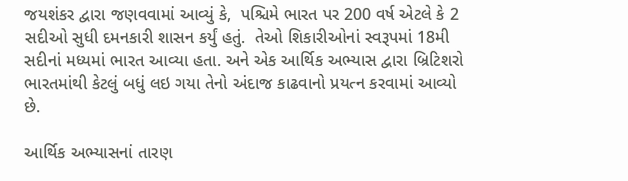જયશંકર દ્વારા જણવવામાં આવ્યું કે,  પશ્ચિમે ભારત પર 200 વર્ષ એટલે કે 2 સદીઓ સુધી દમનકારી શાસન કર્યું હતું.  તેઓ શિકારીઓનાં સ્વરૂપમાં 18મી સદીનાં મધ્યમાં ભારત આવ્યા હતા. અને એક આર્થિક અભ્યાસ દ્વારા બ્રિટિશરો ભારતમાંથી કેટલું બધું લઇ ગયા તેનો અંદાજ કાઢવાનો પ્રયત્ન કરવામાં આવ્યો છે.

આર્થિક અભ્યાસનાં તારણ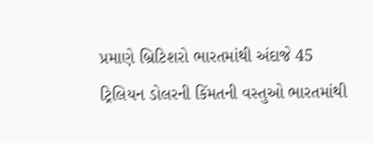પ્રમાણે બ્રિટિશરો ભારતમાંથી અંદાજે 45 ટ્રિલિયન ડોલરની કિંમતની વસ્તુઓ ભારતમાંથી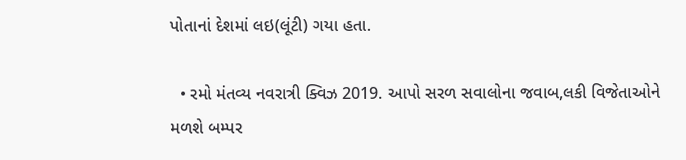પોતાનાં દેશમાં લઇ(લૂંટી) ગયા હતા.

  • રમો મંતવ્ય નવરાત્રી ક્વિઝ 2019. આપો સરળ સવાલોના જવાબ,લકી વિજેતાઓને મળશે બમ્પર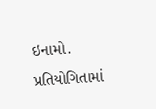ઇનામો. પ્રતિયોગિતામાં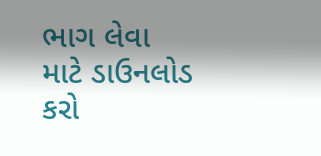ભાગ લેવા માટે ડાઉનલોડ કરો